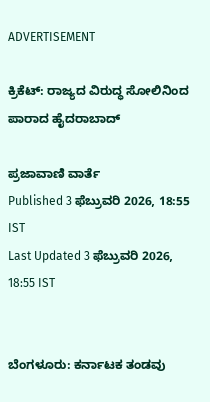ADVERTISEMENT

ಕ್ರಿಕೆಟ್‌: ರಾಜ್ಯದ ವಿರುದ್ಧ ಸೋಲಿನಿಂದ ಪಾರಾದ ಹೈದರಾಬಾದ್‌

ಪ್ರಜಾವಾಣಿ ವಾರ್ತೆ
Published 3 ಫೆಬ್ರುವರಿ 2026, 18:55 IST
Last Updated 3 ಫೆಬ್ರುವರಿ 2026, 18:55 IST


ಬೆಂಗಳೂರು: ಕರ್ನಾಟಕ ತಂಡವು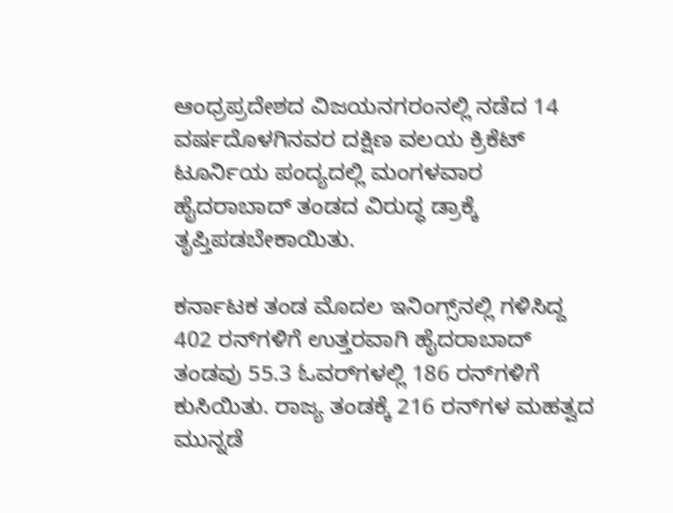ಆಂಧ್ರಪ್ರದೇಶದ ವಿಜಯನಗರಂನಲ್ಲಿ ನಡೆದ 14 ವರ್ಷದೊಳಗಿನವರ ದಕ್ಷಿಣ ವಲಯ ಕ್ರಿಕೆಟ್‌ ಟೂರ್ನಿಯ ಪಂದ್ಯದಲ್ಲಿ ಮಂಗಳವಾರ ಹೈದರಾಬಾದ್‌ ತಂಡದ ವಿರುದ್ಧ ಡ್ರಾಕ್ಕೆ ತೃಪ್ತಿಪಡಬೇಕಾಯಿತು.

ಕರ್ನಾಟಕ ತಂಡ ಮೊದಲ ಇನಿಂಗ್ಸ್‌ನಲ್ಲಿ ಗಳಿಸಿದ್ದ 402 ರನ್‌ಗಳಿಗೆ ಉತ್ತರವಾಗಿ ಹೈದರಾಬಾದ್‌ ತಂಡವು 55.3 ಓವರ್‌ಗಳಲ್ಲಿ 186 ರನ್‌ಗಳಿಗೆ ಕುಸಿಯಿತು. ರಾಜ್ಯ ತಂಡಕ್ಕೆ 216 ರನ್‌ಗಳ ಮಹತ್ವದ ಮುನ್ನಡೆ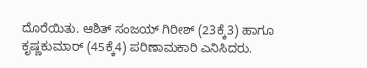ದೊರೆಯಿತು. ಆಶಿತ್‌ ಸಂಜಯ್‌ ಗಿರೀಶ್‌ (23ಕ್ಕೆ3) ಹಾಗೂ ಕೃಷ್ಣಕುಮಾರ್‌ (45ಕ್ಕೆ4) ಪರಿಣಾಮಕಾರಿ ಎನಿಸಿದರು.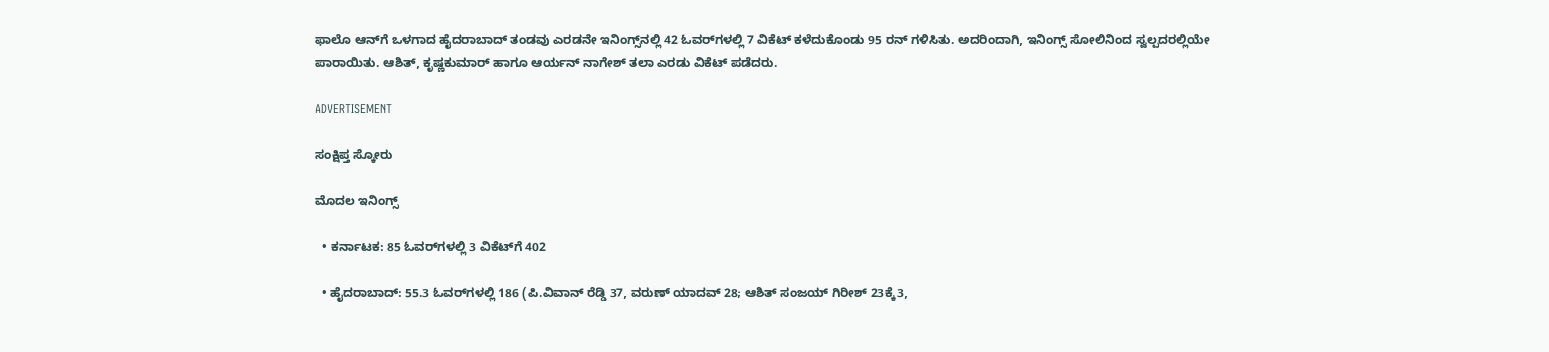ಫಾಲೊ ಆನ್‌ಗೆ ಒಳಗಾದ ಹೈದರಾಬಾದ್‌ ತಂಡವು ಎರಡನೇ ಇನಿಂಗ್ಸ್‌ನಲ್ಲಿ 42 ಓವರ್‌ಗಳಲ್ಲಿ 7 ವಿಕೆಟ್‌ ಕಳೆದುಕೊಂಡು 95 ರನ್‌ ಗಳಿಸಿತು. ಅದರಿಂದಾಗಿ, ಇನಿಂಗ್ಸ್‌ ಸೋಲಿನಿಂದ ಸ್ವಲ್ಪದರಲ್ಲಿಯೇ ಪಾರಾಯಿತು. ಆಶಿತ್‌, ಕೃಷ್ಣಕುಮಾರ್‌ ಹಾಗೂ ಆರ್ಯನ್‌ ನಾಗೇಶ್‌ ತಲಾ ಎರಡು ವಿಕೆಟ್‌ ಪಡೆದರು.

ADVERTISEMENT

ಸಂಕ್ಷಿಪ್ತ ಸ್ಕೋರು

ಮೊದಲ ಇನಿಂಗ್ಸ್‌

  • ಕರ್ನಾಟಕ: 85 ಓವರ್‌ಗಳಲ್ಲಿ 3 ವಿಕೆಟ್‌ಗೆ 402

  • ಹೈದರಾಬಾದ್‌: 55.3 ಓವರ್‌ಗಳಲ್ಲಿ 186 (ಪಿ.ವಿವಾನ್‌ ರೆಡ್ಡಿ 37, ವರುಣ್‌ ಯಾದವ್‌ 28; ಆಶಿತ್‌ ಸಂಜಯ್‌ ಗಿರೀಶ್‌ 23ಕ್ಕೆ3,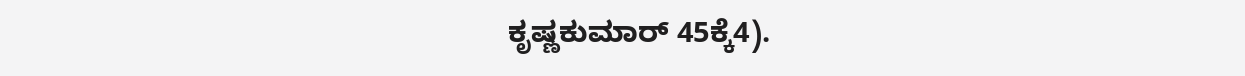ಕೃಷ್ಣಕುಮಾರ್‌ 45ಕ್ಕೆ4).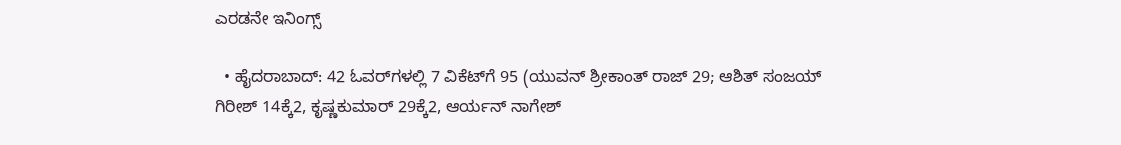ಎರಡನೇ ಇನಿಂಗ್ಸ್‌

  • ಹೈದರಾಬಾದ್‌: 42 ಓವರ್‌ಗಳಲ್ಲಿ 7 ವಿಕೆಟ್‌ಗೆ 95 (ಯುವನ್‌ ಶ್ರೀಕಾಂತ್‌ ರಾಜ್‌ 29; ಆಶಿತ್‌ ಸಂಜಯ್‌ ಗಿರೀಶ್‌ 14ಕ್ಕೆ2, ಕೃಷ್ಣಕುಮಾರ್‌ 29ಕ್ಕೆ2, ಆರ್ಯನ್‌ ನಾಗೇಶ್‌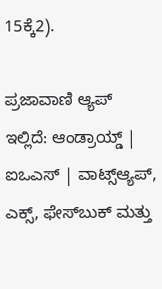15ಕ್ಕೆ2).

ಪ್ರಜಾವಾಣಿ ಆ್ಯಪ್ ಇಲ್ಲಿದೆ: ಆಂಡ್ರಾಯ್ಡ್ | ಐಒಎಸ್ | ವಾಟ್ಸ್ಆ್ಯಪ್, ಎಕ್ಸ್, ಫೇಸ್‌ಬುಕ್ ಮತ್ತು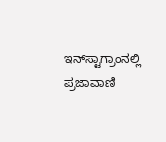ಇನ್‌ಸ್ಟಾಗ್ರಾಂನಲ್ಲಿ ಪ್ರಜಾವಾಣಿ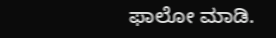ಫಾಲೋ ಮಾಡಿ.